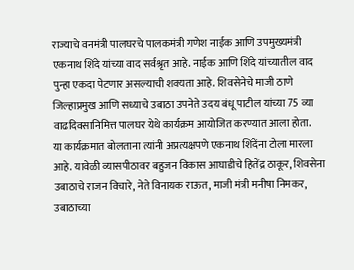राज्याचे वनमंत्री पालघरचे पालकमंत्री गणेश नाईक आणि उपमुख्यमंत्री एकनाथ शिंदे यांच्या वाद सर्वश्रृत आहे. नाईक आणि शिंदे यांच्यातील वाद पुन्हा एकदा पेटणार असल्याची शक्यता आहे. शिवसेनेचे माजी ठाणे जिल्हाप्रमुख आणि सध्याचे उबाठा उपनेते उदय बंधू पाटील यांच्या 75 व्या वाढदिवसानिमित्त पालघर येथे कार्यक्रम आयोजित करण्यात आला होता.
या कार्यक्रमात बोलताना त्यांनी अप्रत्यक्षपणे एकनाथ शिंदेंना टोला मारला आहे. यावेळी व्यासपीठावर बहुजन विकास आघाडीचे हितेंद्र ठाकूर, शिवसेना उबाठाचे राजन विचारे, नेते विनायक राऊत, माजी मंत्री मनीषा निमकर, उबाठाच्या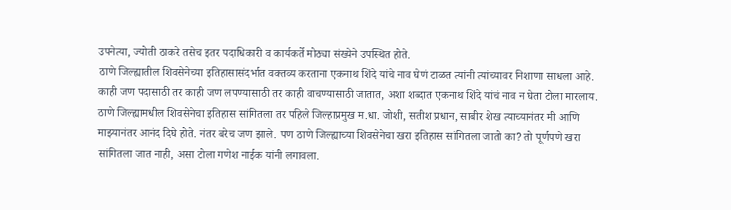उपनेत्या, ज्योती ठाकरे तसेच इतर पदाधिकारी व कार्यकर्ते मोठ्या संख्येने उपस्थित होते.
ठाणे जिल्ह्यातील शिवसेनेच्या इतिहासासंदर्भात वक्तव्य करताना एकनाथ शिंदे यांचे नाव घेणं टाळत त्यांनी त्यांच्यावर निशाणा साधला आहे. काही जण पदासाठी तर काही जण लपण्यासाठी तर काही वाचण्यासाठी जातात, अशा शब्दात एकनाथ शिंदे यांचं नाव न घेता टोला मारलाय. ठाणे जिल्ह्यामधील शिवसेनेचा इतिहास सांगितला तर पहिले जिल्हाप्रमुख म.धा. जोशी, सतीश प्रधान, साबीर शेख त्याच्यानंतर मी आणि माझ्यानंतर आनंद दिघे होते. नंतर बरेच जण झाले. पण ठाणे जिल्ह्याच्या शिवसेनेचा खरा इतिहास सांगितला जातो का? तो पूर्णपणे खरा सांगितला जात नाही, असा टोला गणेश नाईक यांनी लगावला.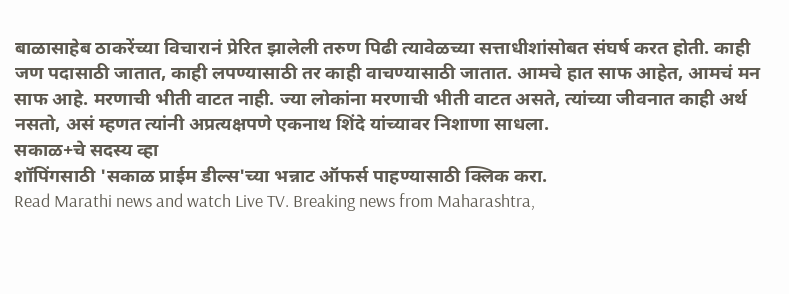बाळासाहेब ठाकरेंच्या विचारानं प्रेरित झालेली तरुण पिढी त्यावेळच्या सत्ताधीशांसोबत संघर्ष करत होती. काही जण पदासाठी जातात, काही लपण्यासाठी तर काही वाचण्यासाठी जातात. आमचे हात साफ आहेत, आमचं मन साफ आहे. मरणाची भीती वाटत नाही. ज्या लोकांना मरणाची भीती वाटत असते, त्यांच्या जीवनात काही अर्थ नसतो, असं म्हणत त्यांनी अप्रत्यक्षपणे एकनाथ शिंदे यांच्यावर निशाणा साधला.
सकाळ+चे सदस्य व्हा
शॉपिंगसाठी 'सकाळ प्राईम डील्स'च्या भन्नाट ऑफर्स पाहण्यासाठी क्लिक करा.
Read Marathi news and watch Live TV. Breaking news from Maharashtra,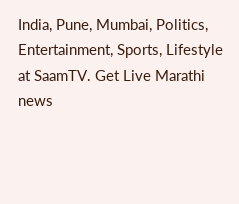India, Pune, Mumbai, Politics, Entertainment, Sports, Lifestyle at SaamTV. Get Live Marathi news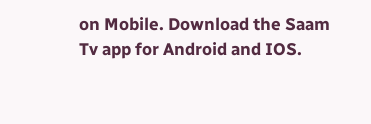on Mobile. Download the Saam Tv app for Android and IOS.